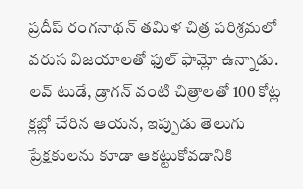ప్రదీప్ రంగనాథన్ తమిళ చిత్ర పరిశ్రమలో వరుస విజయాలతో ఫుల్ ఫామ్లో ఉన్నాడు. లవ్ టుడే, డ్రాగన్ వంటి చిత్రాలతో 100 కోట్ల క్లబ్లో చేరిన ఆయన, ఇప్పుడు తెలుగు ప్రేక్షకులను కూడా ఆకట్టుకోవడానికి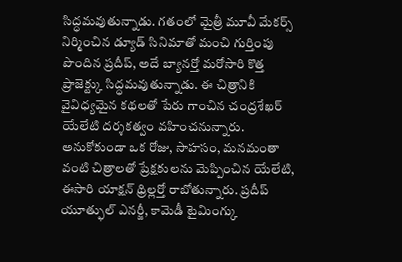సిద్ధమవుతున్నాడు. గతంలో మైత్రీ మూవీ మేకర్స్ నిర్మించిన డ్యూడ్ సినిమాతో మంచి గుర్తింపు పొందిన ప్రదీప్, అదే బ్యానర్తో మరోసారి కొత్త ప్రాజెక్ట్కు సిద్ధమవుతున్నాడు. ఈ చిత్రానికి వైవిధ్యమైన కథలతో పేరు గాంచిన చంద్రశేఖర్ యేలేటి దర్శకత్వం వహించనున్నారు.
అనుకోకుండా ఒక రోజు, సాహసం, మనమంతా వంటి చిత్రాలతో ప్రేక్షకులను మెప్పించిన యేలేటి, ఈసారి యాక్షన్ థ్రిల్లర్తో రాబోతున్నారు. ప్రదీప్ యూత్ఫుల్ ఎనర్జీ, కామెడీ టైమింగ్కు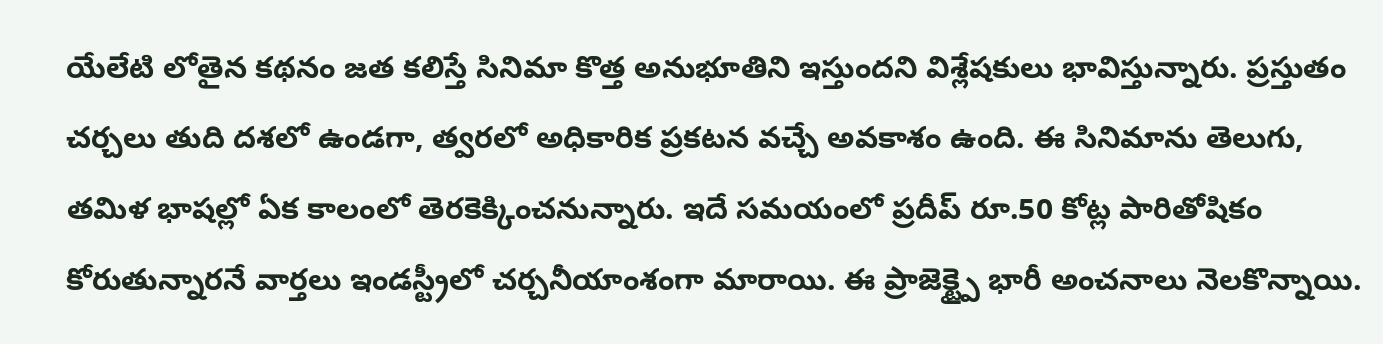యేలేటి లోతైన కథనం జత కలిస్తే సినిమా కొత్త అనుభూతిని ఇస్తుందని విశ్లేషకులు భావిస్తున్నారు. ప్రస్తుతం చర్చలు తుది దశలో ఉండగా, త్వరలో అధికారిక ప్రకటన వచ్చే అవకాశం ఉంది. ఈ సినిమాను తెలుగు, తమిళ భాషల్లో ఏక కాలంలో తెరకెక్కించనున్నారు. ఇదే సమయంలో ప్రదీప్ రూ.50 కోట్ల పారితోషికం కోరుతున్నారనే వార్తలు ఇండస్ట్రీలో చర్చనీయాంశంగా మారాయి. ఈ ప్రాజెక్ట్పై భారీ అంచనాలు నెలకొన్నాయి.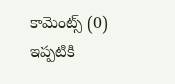కామెంట్స్ (0)
ఇప్పటికి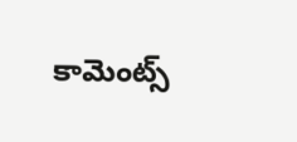కామెంట్స్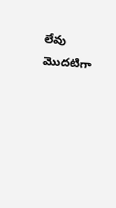లేవు
మొదటిగా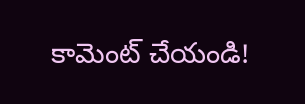కామెంట్ చేయండి!